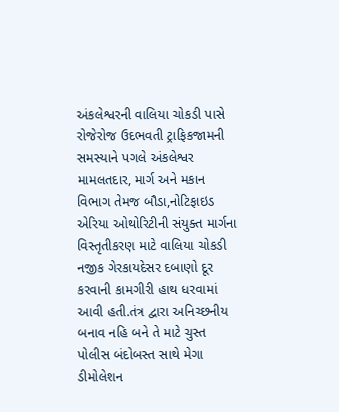અંકલેશ્વરની વાલિયા ચોકડી પાસે રોજેરોજ ઉદભવતી ટ્રાફિકજામની સમસ્યાને પગલે અંકલેશ્વર મામલતદાર, માર્ગ અને મકાન વિભાગ તેમજ બૌડા,નોટિફાઇડ એરિયા ઓથોરિટીની સંયુક્ત માર્ગના વિસ્તૃતીકરણ માટે વાલિયા ચોકડી નજીક ગેરકાયદેસર દબાણો દૂર કરવાની કામગીરી હાથ ધરવામાં આવી હતી.તંત્ર દ્વારા અનિચ્છનીય બનાવ નહિ બને તે માટે ચુસ્ત પોલીસ બંદોબસ્ત સાથે મેગા ડીમોલેશન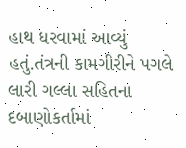હાથ ધરવામાં આવ્યું હતું.તંત્રની કામગીરીને પગલે લારી ગલ્લા સહિતના દબાણોકર્તામાં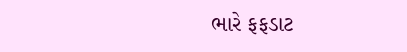ભારે ફફડાટ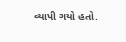વ્યાપી ગયો હતો.